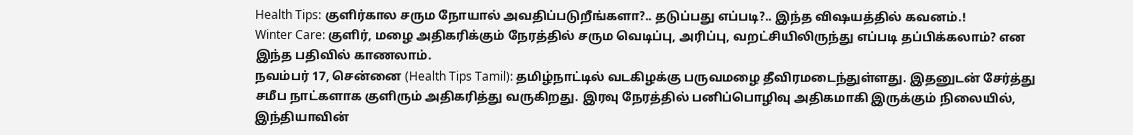Health Tips: குளிர்கால சரும நோயால் அவதிப்படுறீங்களா?.. தடுப்பது எப்படி?.. இந்த விஷயத்தில் கவனம்.!
Winter Care: குளிர், மழை அதிகரிக்கும் நேரத்தில் சரும வெடிப்பு, அரிப்பு, வறட்சியிலிருந்து எப்படி தப்பிக்கலாம்? என இந்த பதிவில் காணலாம்.
நவம்பர் 17, சென்னை (Health Tips Tamil): தமிழ்நாட்டில் வடகிழக்கு பருவமழை தீவிரமடைந்துள்ளது. இதனுடன் சேர்த்து சமீப நாட்களாக குளிரும் அதிகரித்து வருகிறது. இரவு நேரத்தில் பனிப்பொழிவு அதிகமாகி இருக்கும் நிலையில், இந்தியாவின்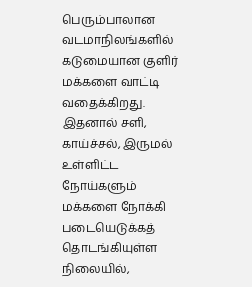பெரும்பாலான வடமாநிலங்களில் கடுமையான குளிர் மக்களை வாட்டி வதைக்கிறது. இதனால் சளி, காய்ச்சல், இருமல் உள்ளிட்ட நோய்களும் மக்களை நோக்கி படையெடுக்கத் தொடங்கியுள்ள நிலையில்,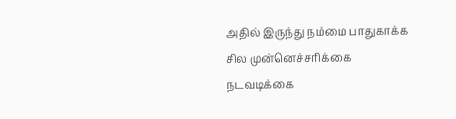அதில் இருந்து நம்மை பாதுகாக்க சில முன்னெச்சரிக்கை நடவடிக்கை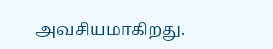அவசியமாகிறது.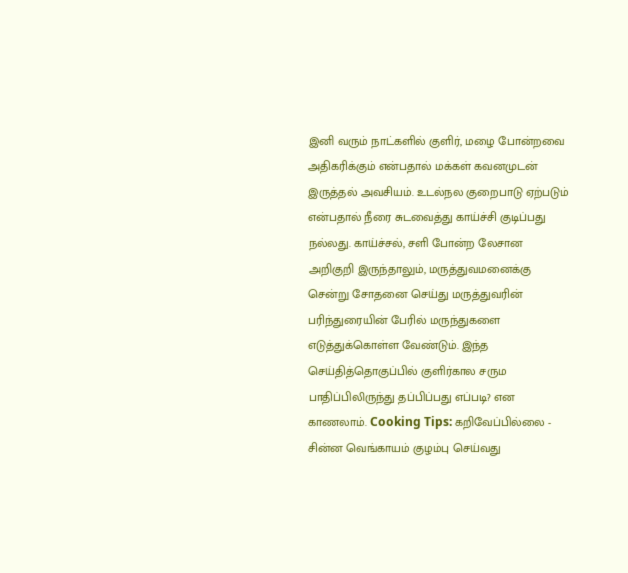இனி வரும் நாட்களில் குளிர், மழை போன்றவை அதிகரிக்கும் என்பதால் மக்கள் கவனமுடன் இருத்தல் அவசியம். உடல்நல குறைபாடு ஏற்படும் என்பதால் நீரை சுடவைத்து காய்ச்சி குடிப்பது நல்லது. காய்ச்சல், சளி போன்ற லேசான அறிகுறி இருந்தாலும், மருத்துவமனைக்கு சென்று சோதனை செய்து மருத்துவரின் பரிந்துரையின் பேரில் மருந்துகளை எடுத்துக்கொள்ள வேண்டும். இந்த செய்தித்தொகுப்பில் குளிர்கால சரும பாதிப்பிலிருந்து தப்பிப்பது எப்படி? என காணலாம். Cooking Tips: கறிவேப்பில்லை - சின்ன வெங்காயம் குழம்பு செய்வது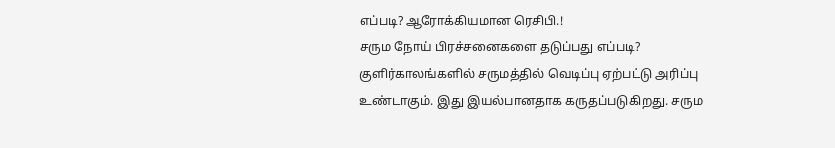எப்படி? ஆரோக்கியமான ரெசிபி.!
சரும நோய் பிரச்சனைகளை தடுப்பது எப்படி?
குளிர்காலங்களில் சருமத்தில் வெடிப்பு ஏற்பட்டு அரிப்பு உண்டாகும். இது இயல்பானதாக கருதப்படுகிறது. சரும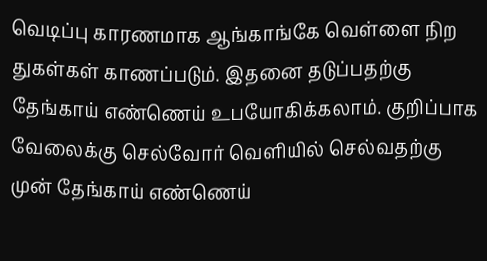வெடிப்பு காரணமாக ஆங்காங்கே வெள்ளை நிற துகள்கள் காணப்படும். இதனை தடுப்பதற்கு தேங்காய் எண்ணெய் உபயோகிக்கலாம். குறிப்பாக வேலைக்கு செல்வோர் வெளியில் செல்வதற்கு முன் தேங்காய் எண்ணெய்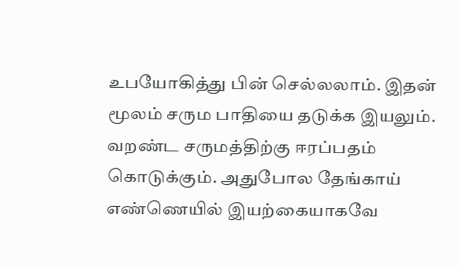உபயோகித்து பின் செல்லலாம். இதன் மூலம் சரும பாதியை தடுக்க இயலும். வறண்ட சருமத்திற்கு ஈரப்பதம் கொடுக்கும். அதுபோல தேங்காய் எண்ணெயில் இயற்கையாகவே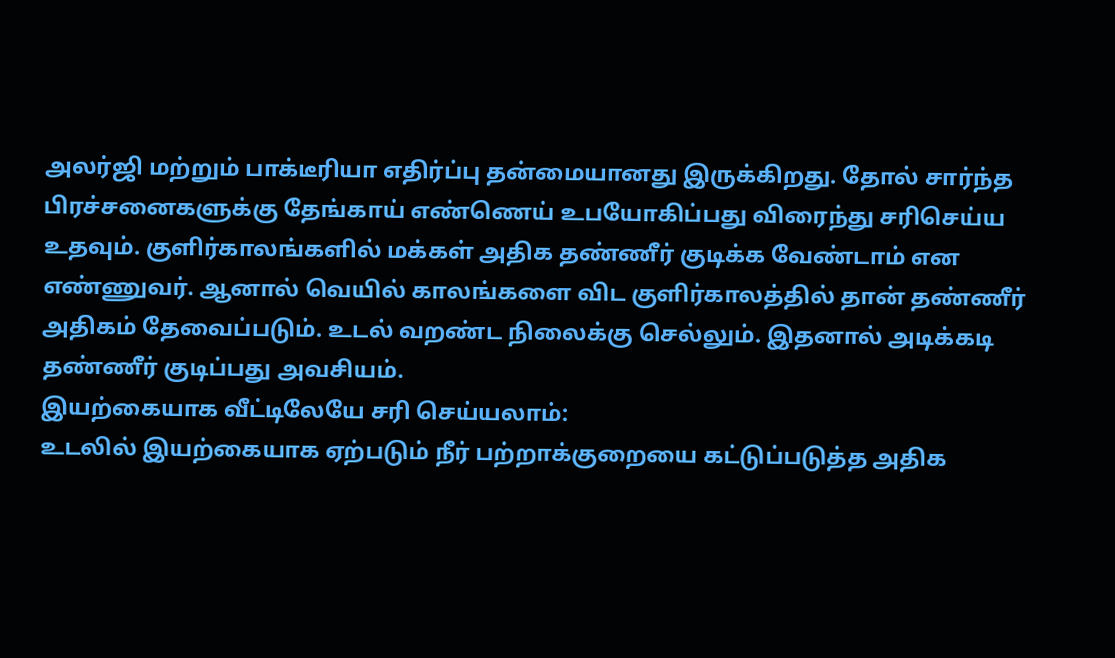அலர்ஜி மற்றும் பாக்டீரியா எதிர்ப்பு தன்மையானது இருக்கிறது. தோல் சார்ந்த பிரச்சனைகளுக்கு தேங்காய் எண்ணெய் உபயோகிப்பது விரைந்து சரிசெய்ய உதவும். குளிர்காலங்களில் மக்கள் அதிக தண்ணீர் குடிக்க வேண்டாம் என எண்ணுவர். ஆனால் வெயில் காலங்களை விட குளிர்காலத்தில் தான் தண்ணீர் அதிகம் தேவைப்படும். உடல் வறண்ட நிலைக்கு செல்லும். இதனால் அடிக்கடி தண்ணீர் குடிப்பது அவசியம்.
இயற்கையாக வீட்டிலேயே சரி செய்யலாம்:
உடலில் இயற்கையாக ஏற்படும் நீர் பற்றாக்குறையை கட்டுப்படுத்த அதிக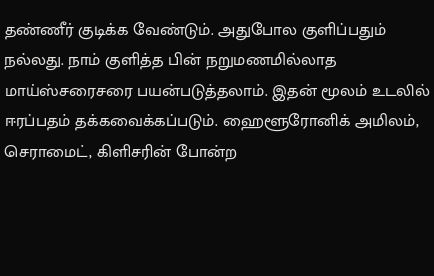தண்ணீர் குடிக்க வேண்டும். அதுபோல குளிப்பதும் நல்லது. நாம் குளித்த பின் நறுமணமில்லாத மாய்ஸ்சரைசரை பயன்படுத்தலாம். இதன் மூலம் உடலில் ஈரப்பதம் தக்கவைக்கப்படும். ஹைளூரோனிக் அமிலம், செராமைட், கிளிசரின் போன்ற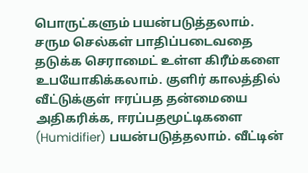பொருட்களும் பயன்படுத்தலாம். சரும செல்கள் பாதிப்படைவதை தடுக்க செராமைட் உள்ள கிரீம்களை உபயோகிக்கலாம். குளிர் காலத்தில் வீட்டுக்குள் ஈரப்பத தன்மையை அதிகரிக்க, ஈரப்பதமூட்டிகளை (Humidifier) பயன்படுத்தலாம். வீட்டின்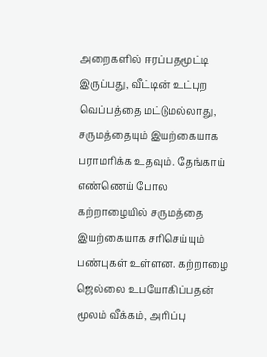அறைகளில் ஈரப்பதமூட்டி இருப்பது, வீட்டின் உட்புற வெப்பத்தை மட்டுமல்லாது, சருமத்தையும் இயற்கையாக பராமரிக்க உதவும். தேங்காய் எண்ணெய் போல கற்றாழையில் சருமத்தை இயற்கையாக சரிசெய்யும் பண்புகள் உள்ளன. கற்றாழை ஜெல்லை உபயோகிப்பதன் மூலம் வீக்கம், அரிப்பு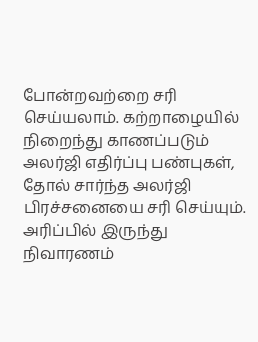போன்றவற்றை சரி செய்யலாம். கற்றாழையில் நிறைந்து காணப்படும் அலர்ஜி எதிர்ப்பு பண்புகள், தோல் சார்ந்த அலர்ஜி பிரச்சனையை சரி செய்யும். அரிப்பில் இருந்து நிவாரணம்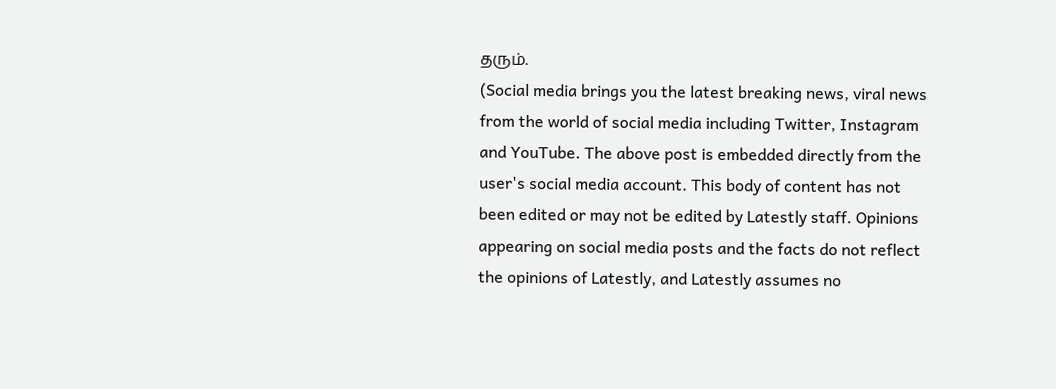தரும்.
(Social media brings you the latest breaking news, viral news from the world of social media including Twitter, Instagram and YouTube. The above post is embedded directly from the user's social media account. This body of content has not been edited or may not be edited by Latestly staff. Opinions appearing on social media posts and the facts do not reflect the opinions of Latestly, and Latestly assumes no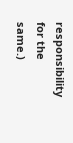responsibility for the same.)